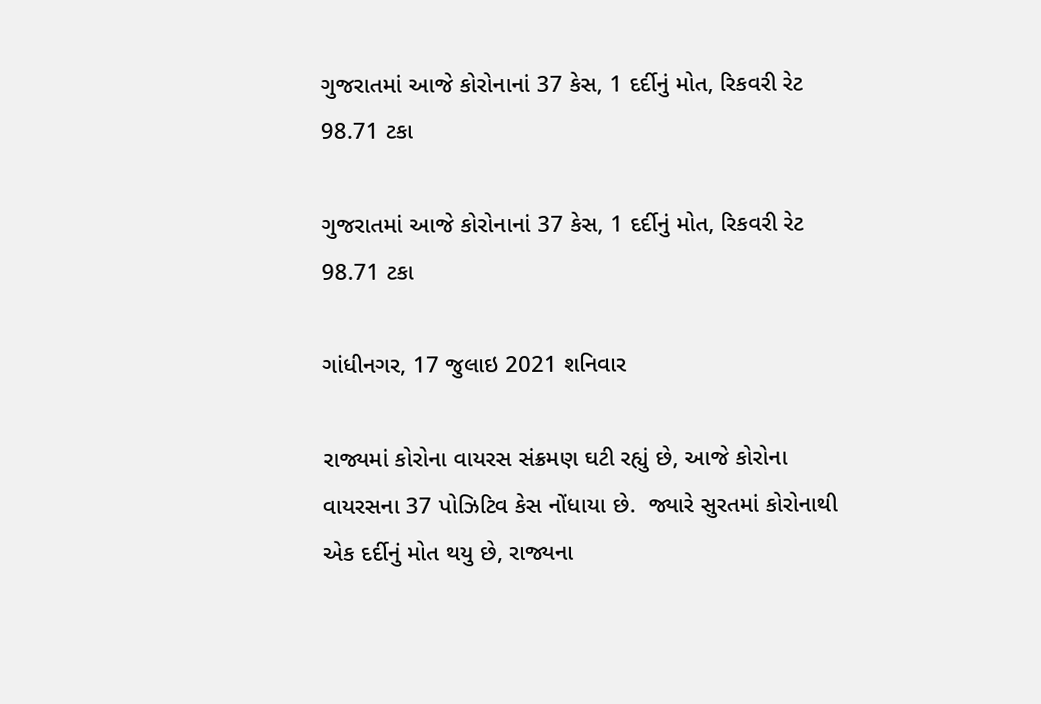ગુજરાતમાં આજે કોરોનાનાં 37 કેસ, 1 દર્દીનું મોત, રિકવરી રેટ 98.71 ટકા

ગુજરાતમાં આજે કોરોનાનાં 37 કેસ, 1 દર્દીનું મોત, રિકવરી રેટ 98.71 ટકા

ગાંધીનગર, 17 જુલાઇ 2021 શનિવાર

રાજ્યમાં કોરોના વાયરસ સંક્રમણ ઘટી રહ્યું છે, આજે કોરોના વાયરસના 37 પોઝિટિવ કેસ નોંધાયા છે.  જ્યારે સુરતમાં કોરોનાથી એક દર્દીનું મોત થયુ છે, રાજ્યના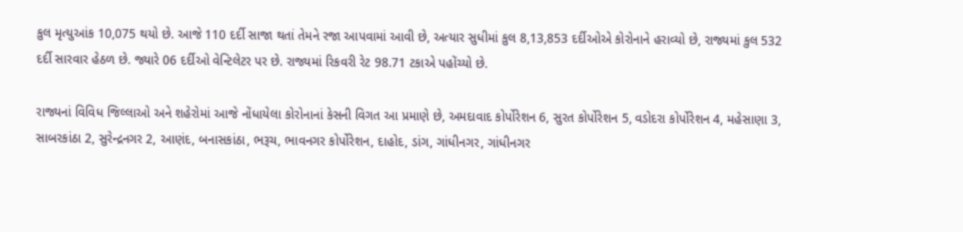કુલ મૃત્યુઆંક 10,075 થયો છે. આજે 110 દર્દી સાજા થતાં તેમને રજા આપવામાં આવી છે, અત્યાર સુધીમાં કુલ 8,13,853 દર્દીઓએ કોરોનાને હરાવ્યો છે, રાજ્યમાં કુલ 532 દર્દી સારવાર હેઠળ છે. જ્યારે 06 દર્દીઓ વેન્ટિલેટર પર છે. રાજ્યમાં રિકવરી રેટ 98.71 ટકાએ પહોંચ્યો છે.

રાજ્યનાં વિવિધ જિલ્લાઓ અને શહેરોમાં આજે નોંધાયેલા કોરોનાનાં કેસની વિગત આ પ્રમાણે છે, અમદાવાદ કોર્પોરેશન 6, સુરત કોર્પોરેશન 5, વડોદરા કોર્પોરેશન 4, મહેસાણા 3, સાબરકાંઠા 2, સુરેન્દ્રનગર 2, આણંદ, બનાસકાંઠા, ભરૂચ, ભાવનગર કોર્પોરેશન, દાહોદ, ડાંગ, ગાંધીનગર, ગાંધીનગર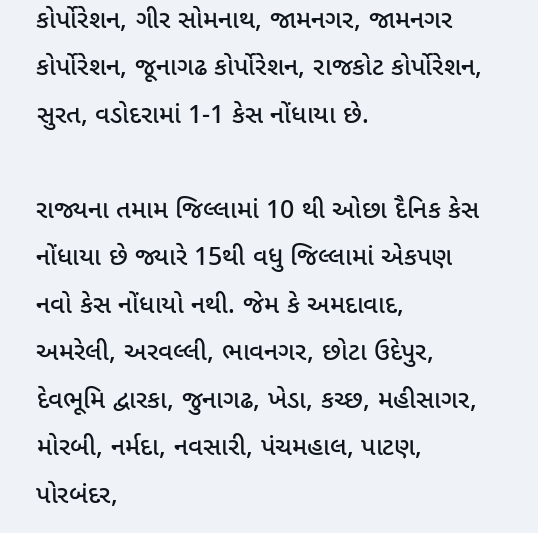કોર્પોરેશન, ગીર સોમનાથ, જામનગર, જામનગર કોર્પોરેશન, જૂનાગઢ કોર્પોરેશન, રાજકોટ કોર્પોરેશન, સુરત, વડોદરામાં 1-1 કેસ નોંધાયા છે.

રાજ્યના તમામ જિલ્લામાં 10 થી ઓછા દૈનિક કેસ નોંધાયા છે જ્યારે 15થી વધુ જિલ્લામાં એકપણ નવો કેસ નોંધાયો નથી. જેમ કે અમદાવાદ, અમરેલી, અરવલ્લી, ભાવનગર, છોટા ઉદેપુર, દેવભૂમિ દ્વારકા, જુનાગઢ, ખેડા, કચ્છ, મહીસાગર, મોરબી, નર્મદા, નવસારી, પંચમહાલ, પાટણ, પોરબંદર,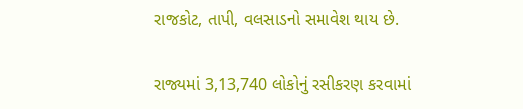રાજકોટ, તાપી, વલસાડનો સમાવેશ થાય છે.

રાજ્યમાં 3,13,740 લોકોનું રસીકરણ કરવામાં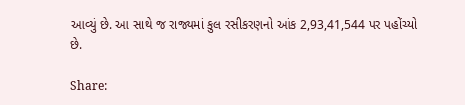આવ્યું છે. આ સાથે જ રાજ્યમાં કુલ રસીકરણનો આંક 2,93,41,544 પર પહોંચ્યો છે.

Share: